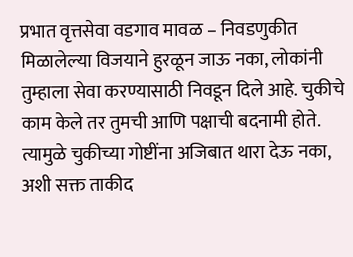प्रभात वृत्तसेवा वडगाव मावळ – निवडणुकीत मिळालेल्या विजयाने हुरळून जाऊ नका, लोकांनी तुम्हाला सेवा करण्यासाठी निवडून दिले आहे. चुकीचे काम केले तर तुमची आणि पक्षाची बदनामी होते. त्यामुळे चुकीच्या गोष्टींना अजिबात थारा देऊ नका, अशी सक्त ताकीद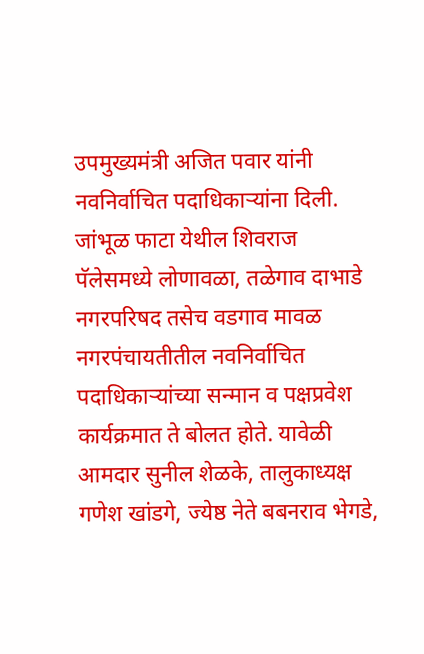उपमुख्यमंत्री अजित पवार यांनी नवनिर्वाचित पदाधिकाऱ्यांना दिली. जांभूळ फाटा येथील शिवराज पॅलेसमध्ये लोणावळा, तळेगाव दाभाडे नगरपरिषद तसेच वडगाव मावळ नगरपंचायतीतील नवनिर्वाचित पदाधिकाऱ्यांच्या सन्मान व पक्षप्रवेश कार्यक्रमात ते बोलत होते. यावेळी आमदार सुनील शेळके, तालुकाध्यक्ष गणेश खांडगे, ज्येष्ठ नेते बबनराव भेगडे,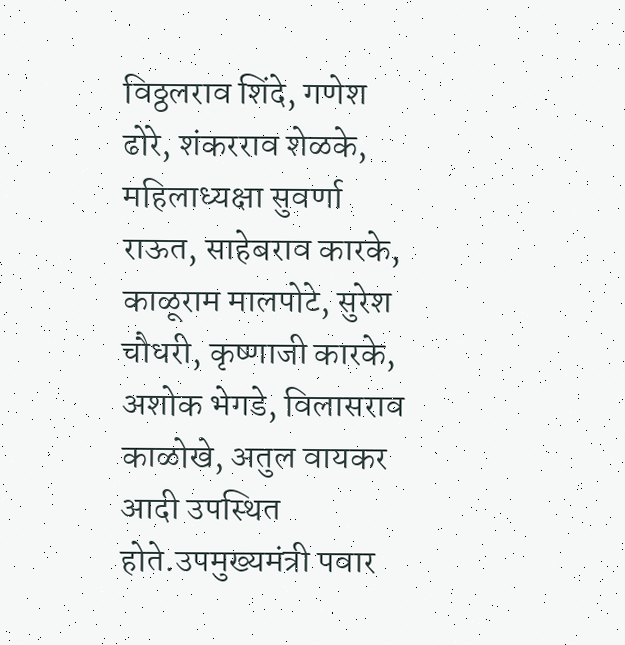विठ्ठलराव शिंदे, गणेश ढोरे, शंकरराव शेळके, महिलाध्यक्षा सुवर्णा राऊत, साहेबराव कारके, काळूराम मालपोटे, सुरेश चौधरी, कृष्णाजी कारके, अशोक भेगडे, विलासराव काळोखे, अतुल वायकर आदी उपस्थित होते.उपमुख्यमंत्री पवार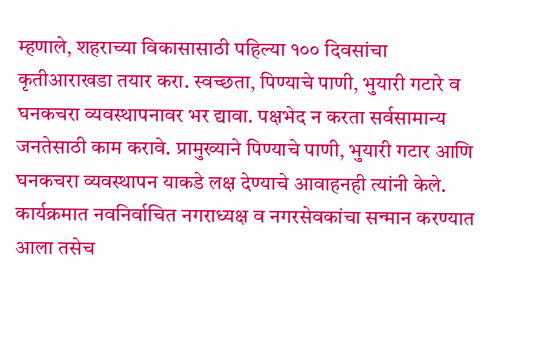म्हणाले, शहराच्या विकासासाठी पहिल्या १०० दिवसांचा कृतीआराखडा तयार करा. स्वच्छता, पिण्याचे पाणी, भुयारी गटारे व घनकचरा व्यवस्थापनावर भर द्यावा. पक्षभेद न करता सर्वसामान्य जनतेसाठी काम करावे. प्रामुख्याने पिण्याचे पाणी, भुयारी गटार आणि घनकचरा व्यवस्थापन याकडे लक्ष देण्याचे आवाहनही त्यांनी केले. कार्यक्रमात नवनिर्वाचित नगराध्यक्ष व नगरसेवकांचा सन्मान करण्यात आला तसेच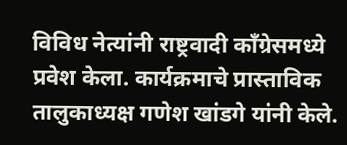विविध नेत्यांनी राष्ट्रवादी काँग्रेसमध्ये प्रवेश केला. कार्यक्रमाचे प्रास्ताविक तालुकाध्यक्ष गणेश खांडगे यांनी केले.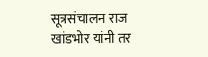सूत्रसंचालन राज खांडभोर यांनी तर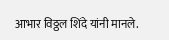आभार विठ्ठल शिंदे यांनी मानले.